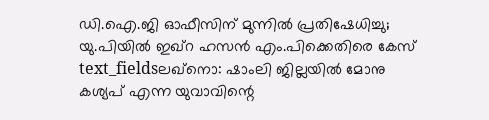ഡി.ഐ.ജി ഓഫീസിന് മുന്നിൽ പ്രതിഷേധിച്ചു; യു.പിയിൽ ഇഖ്റ ഹസൻ എം.പിക്കെതിരെ കേസ്
text_fieldsലഖ്നൊ: ഷാംലി ജില്ലയിൽ മോനു കശ്യപ് എന്ന യുവാവിന്റെ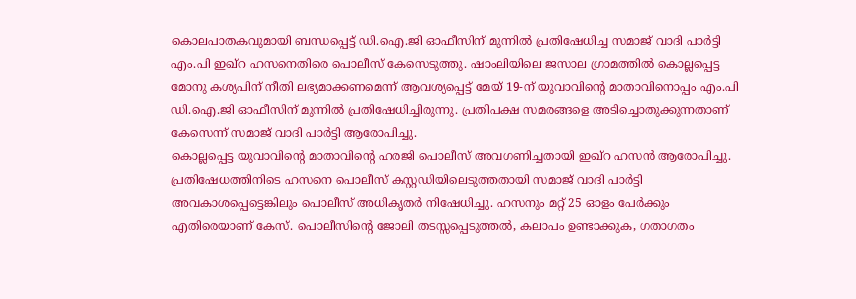കൊലപാതകവുമായി ബന്ധപ്പെട്ട് ഡി.ഐ.ജി ഓഫീസിന് മുന്നിൽ പ്രതിഷേധിച്ച സമാജ് വാദി പാർട്ടി എം.പി ഇഖ്റ ഹസനെതിരെ പൊലീസ് കേസെടുത്തു. ഷാംലിയിലെ ജസാല ഗ്രാമത്തിൽ കൊല്ലപ്പെട്ട മോനു കശ്യപിന് നീതി ലഭ്യമാക്കണമെന്ന് ആവശ്യപ്പെട്ട് മേയ് 19-ന് യുവാവിന്റെ മാതാവിനൊപ്പം എം.പി ഡി.ഐ.ജി ഓഫീസിന് മുന്നിൽ പ്രതിഷേധിച്ചിരുന്നു. പ്രതിപക്ഷ സമരങ്ങളെ അടിച്ചൊതുക്കുന്നതാണ് കേസെന്ന് സമാജ് വാദി പാർട്ടി ആരോപിച്ചു.
കൊല്ലപ്പെട്ട യുവാവിന്റെ മാതാവിന്റെ ഹരജി പൊലീസ് അവഗണിച്ചതായി ഇഖ്റ ഹസൻ ആരോപിച്ചു. പ്രതിഷേധത്തിനിടെ ഹസനെ പൊലീസ് കസ്റ്റഡിയിലെടുത്തതായി സമാജ് വാദി പാർട്ടി അവകാശപ്പെട്ടെങ്കിലും പൊലീസ് അധികൃതർ നിഷേധിച്ചു. ഹസനും മറ്റ് 25 ഓളം പേർക്കും എതിരെയാണ് കേസ്. പൊലീസിന്റെ ജോലി തടസ്സപ്പെടുത്തൽ, കലാപം ഉണ്ടാക്കുക, ഗതാഗതം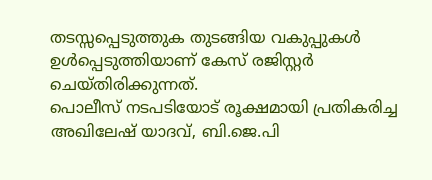തടസ്സപ്പെടുത്തുക തുടങ്ങിയ വകുപ്പുകൾ ഉൾപ്പെടുത്തിയാണ് കേസ് രജിസ്റ്റർ ചെയ്തിരിക്കുന്നത്.
പൊലീസ് നടപടിയോട് രൂക്ഷമായി പ്രതികരിച്ച അഖിലേഷ് യാദവ്, ബി.ജെ.പി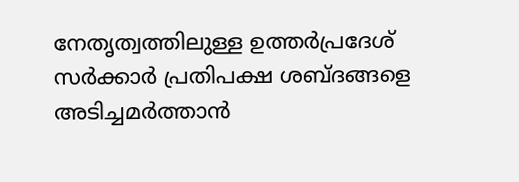നേതൃത്വത്തിലുള്ള ഉത്തർപ്രദേശ് സർക്കാർ പ്രതിപക്ഷ ശബ്ദങ്ങളെ അടിച്ചമർത്താൻ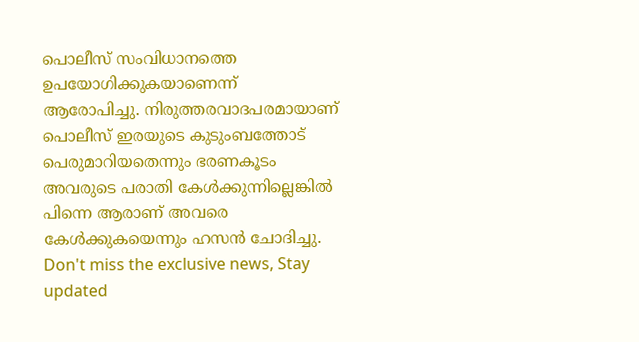പൊലീസ് സംവിധാനത്തെ ഉപയോഗിക്കുകയാണെന്ന് ആരോപിച്ചു. നിരുത്തരവാദപരമായാണ് പൊലീസ് ഇരയുടെ കുടുംബത്തോട് പെരുമാറിയതെന്നും ഭരണകൂടം അവരുടെ പരാതി കേൾക്കുന്നില്ലെങ്കിൽ പിന്നെ ആരാണ് അവരെ കേൾക്കുകയെന്നും ഹസൻ ചോദിച്ചു.
Don't miss the exclusive news, Stay updated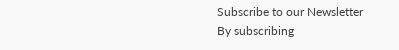Subscribe to our Newsletter
By subscribing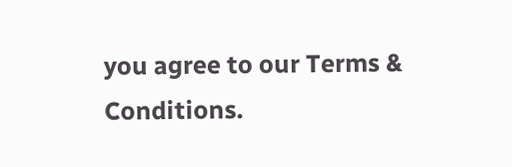you agree to our Terms & Conditions.